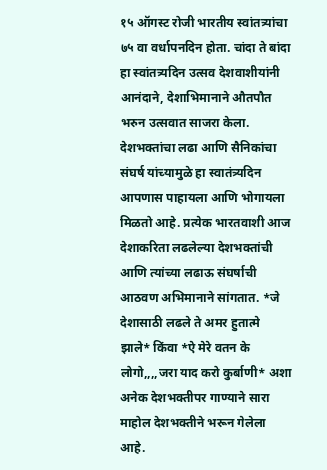१५ ऑगस्ट रोजी भारतीय स्वांतत्र्यांचा ७५ वा वर्धापनदिन होता. चांदा ते बांदा हा स्वांतत्र्यदिन उत्सव देशवाशीयांनी आनंदाने, देशाभिमानाने औतपौत भरुन उत्सवात साजरा केला.
देशभक्तांचा लढा आणि सैनिकांचा संघर्ष यांच्यामुळे हा स्वातंत्र्यदिन आपणास पाहायला आणि भोगायला मिळतो आहे. प्रत्येक भारतवाशी आज देशाकरिता लढलेल्या देशभक्तांची आणि त्यांच्या लढाऊ संघर्षाची आठवण अभिमानाने सांगतात. *जे देशासाठी लढले ते अमर हुतात्मे झाले* किंवा *ऐ मेरे वतन के लोगो,,,,जरा याद करो कुर्बाणी* अशा अनेक देशभक्तीपर गाण्याने सारा माहोल देशभक्तीने भरून गेलेला आहे.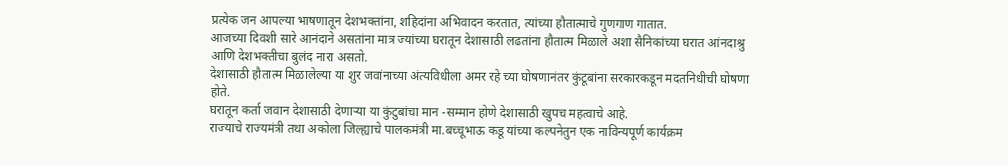प्रत्येक जन आपल्या भाषणातून देशभक्तांना, शहिदांना अभिवादन करतात, त्यांच्या हौतात्माचे गुणगाण गातात.
आजच्या दिवशी सारे आनंदाने असतांना मात्र ज्यांच्या घरातून देशासाठी लढतांना हौतात्म मिळाले अशा सैनिकांच्या घरात आंनदाश्रु आणि देशभक्तीचा बुलंद नारा असतो.
देशासाठी हौतात्म मिळालेल्या या शुर जवांनाच्या अंत्यविधीला अमर रहे च्या घोषणानंतर कुंटूबांना सरकारकडून मदतनिधीची घोषणा होते.
घरातून कर्ता जवान देशासाठी देणाऱ्या या कुंटुबांचा मान -सम्मान होणे देशासाठी खुपच महत्वाचे आहे.
राज्याचे राज्यमंत्री तथा अकोला जिल्ह्याचे पालकमंत्री मा.बच्चूभाऊ कडू यांच्या कल्पनेतुन एक नाविन्यपूर्ण कार्यक्रम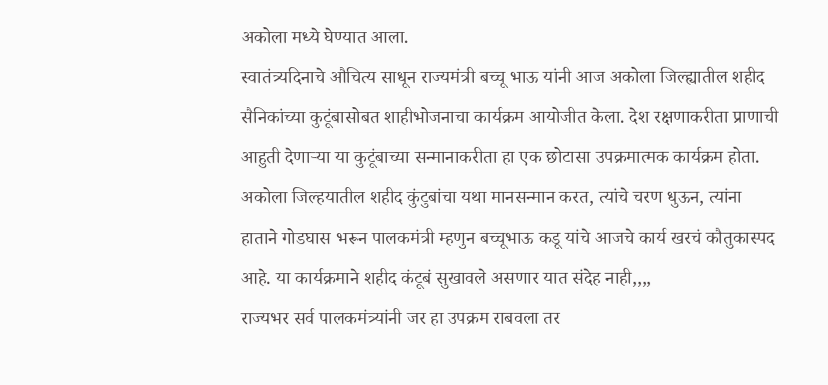अकोला मध्ये घेण्यात आला.
स्वातंत्र्यदिनाचे औचित्य साधून राज्यमंत्री बच्चू भाऊ यांनी आज अकोला जिल्ह्यातील शहीद सैनिकांच्या कुटूंबासोबत शाहीभोजनाचा कार्यक्रम आयोजीत केला. देश रक्षणाकरीता प्राणाची आहुती देणाऱ्या या कुटूंबाच्या सन्मानाकरीता हा एक छोटासा उपक्रमात्मक कार्यक्रम होता.
अकोला जिल्हयातील शहीद कुंटुबांचा यथा मानसन्मान करत, त्यांचे चरण धुऊन, त्यांना हाताने गोडघास भरून पालकमंत्री म्हणुन बच्चूभाऊ कडू यांचे आजचे कार्य खरचं कौतुकास्पद आहे. या कार्यक्रमाने शहीद कंटूबं सुखावले असणार यात संदेह नाही,,,,
राज्यभर सर्व पालकमंत्र्यांनी जर हा उपक्रम राबवला तर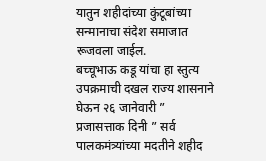यातुन शहीदांच्या कुंटूबांच्या सन्मानाचा संदेश समाजात रूजवला जाईल.
बच्चूभाऊ कडू यांचा हा स्तुत्य उपक्रमाची दखल राज्य शासनाने घेऊन २६ जानेवारी ” प्रजासत्ताक दिनी ” सर्व पालकमंत्र्यांच्या मदतीने शहीद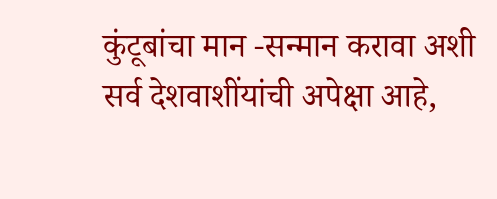कुंटूबांचा मान -सन्मान करावा अशी सर्व देशवाशींयांची अपेक्षा आहे,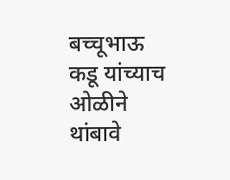बच्चूभाऊ कडू यांच्याच ओळीने थांबावे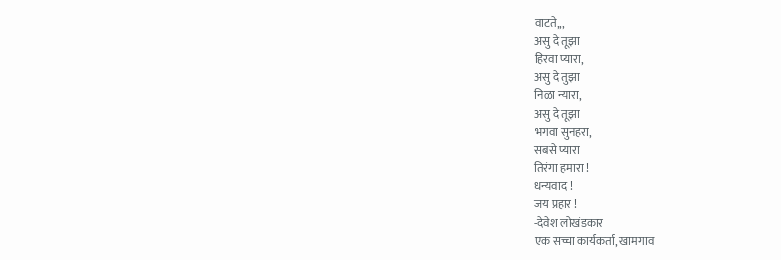वाटते,,,
असु दे तूझा
हिरवा प्यारा,
असु दे तुझा
निळा न्यारा,
असु दे तूझा
भगवा सुनहरा,
सबसे प्यारा
तिरंगा हमारा !
धन्यवाद !
जय प्रहार !
-देवेश लोखंडकार
एक सच्चा कार्यकर्ता, खामगाव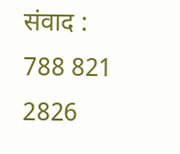संवाद : 788 821 2826